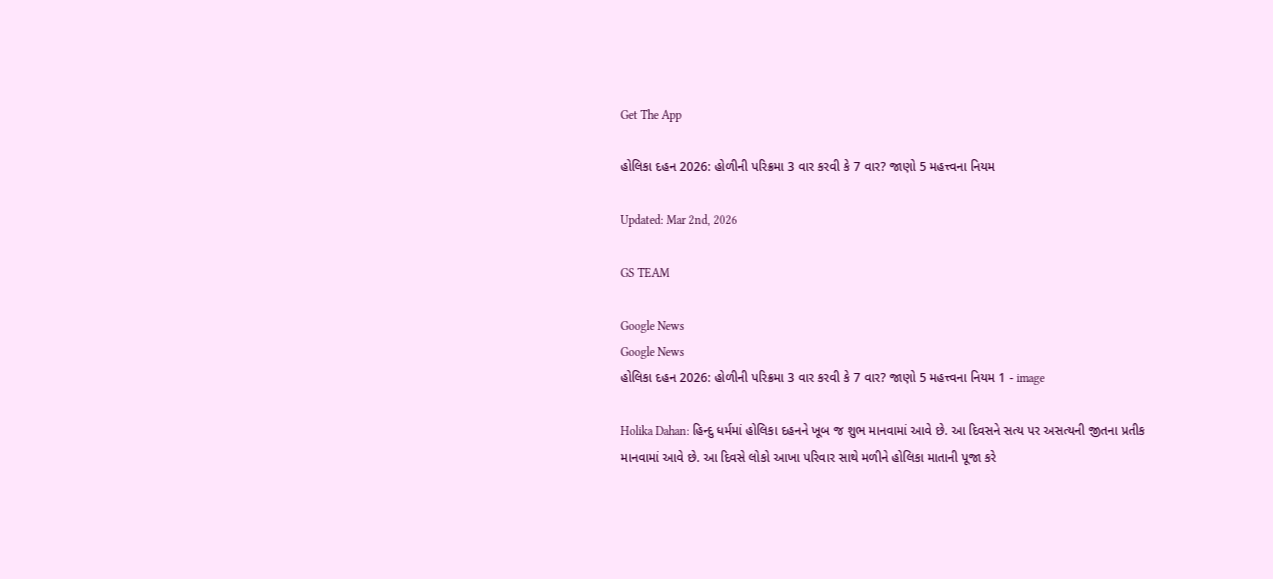Get The App

હોલિકા દહન 2026: હોળીની પરિક્રમા 3 વાર કરવી કે 7 વાર? જાણો 5 મહત્ત્વના નિયમ

Updated: Mar 2nd, 2026

GS TEAM

Google News
Google News
હોલિકા દહન 2026: હોળીની પરિક્રમા 3 વાર કરવી કે 7 વાર? જાણો 5 મહત્ત્વના નિયમ 1 - image

Holika Dahan: હિન્દુ ધર્મમાં હોલિકા દહનને ખૂબ જ શુભ માનવામાં આવે છે. આ દિવસને સત્ય પર અસત્યની જીતના પ્રતીક માનવામાં આવે છે. આ દિવસે લોકો આખા પરિવાર સાથે મળીને હોલિકા માતાની પૂજા કરે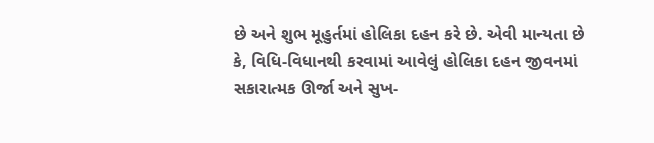છે અને શુભ મૂહુર્તમાં હોલિકા દહન કરે છે. એવી માન્યતા છે કે, વિધિ-વિધાનથી કરવામાં આવેલું હોલિકા દહન જીવનમાં સકારાત્મક ઊર્જા અને સુખ-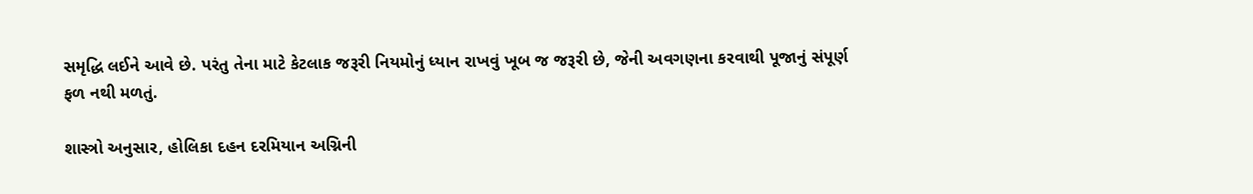સમૃદ્ધિ લઈને આવે છે. પરંતુ તેના માટે કેટલાક જરૂરી નિયમોનું ધ્યાન રાખવું ખૂબ જ જરૂરી છે, જેની અવગણના કરવાથી પૂજાનું સંપૂર્ણ ફળ નથી મળતું.

શાસ્ત્રો અનુસાર, હોલિકા દહન દરમિયાન અગ્નિની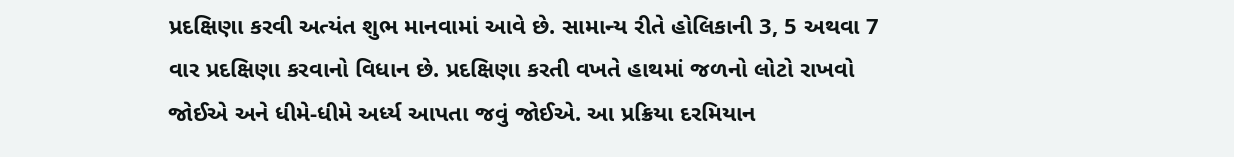પ્રદક્ષિણા કરવી અત્યંત શુભ માનવામાં આવે છે. સામાન્ય રીતે હોલિકાની 3, 5 અથવા 7 વાર પ્રદક્ષિણા કરવાનો વિધાન છે. પ્રદક્ષિણા કરતી વખતે હાથમાં જળનો લોટો રાખવો જોઈએ અને ધીમે-ધીમે અર્ધ્ય આપતા જવું જોઈએ. આ પ્રક્રિયા દરમિયાન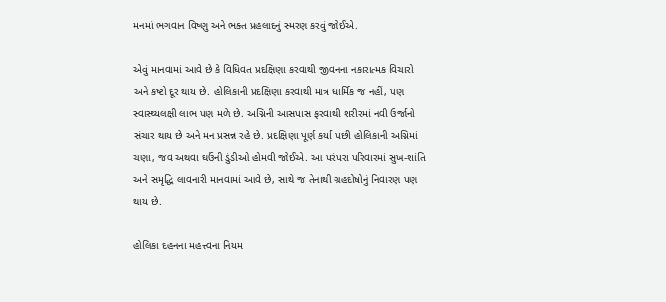મનમાં ભગવાન વિષ્ણુ અને ભક્ત પ્રહલાદનું સ્મરણ કરવું જોઈએ.

એવું માનવામાં આવે છે કે વિધિવત પ્રદક્ષિણા કરવાથી જીવનના નકારાત્મક વિચારો અને કષ્ટો દૂર થાય છે. હોલિકાની પ્રદક્ષિણા કરવાથી માત્ર ધાર્મિક જ નહીં, પણ સ્વાસ્થ્યલક્ષી લાભ પણ મળે છે. અગ્નિની આસપાસ ફરવાથી શરીરમાં નવી ઉર્જાનો સંચાર થાય છે અને મન પ્રસન્ન રહે છે. પ્રદક્ષિણા પૂર્ણ કર્યા પછી હોલિકાની અગ્નિમાં ચણા, જવ અથવા ઘઉંની ડુંડીઓ હોમવી જોઈએ. આ પરંપરા પરિવારમાં સુખ-શાંતિ અને સમૃદ્ધિ લાવનારી માનવામાં આવે છે, સાથે જ તેનાથી ગ્રહદોષોનું નિવારણ પણ થાય છે.

હોલિકા દહનના મહત્ત્વના નિયમ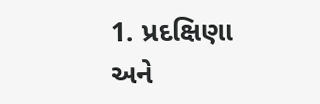1. પ્રદક્ષિણા અને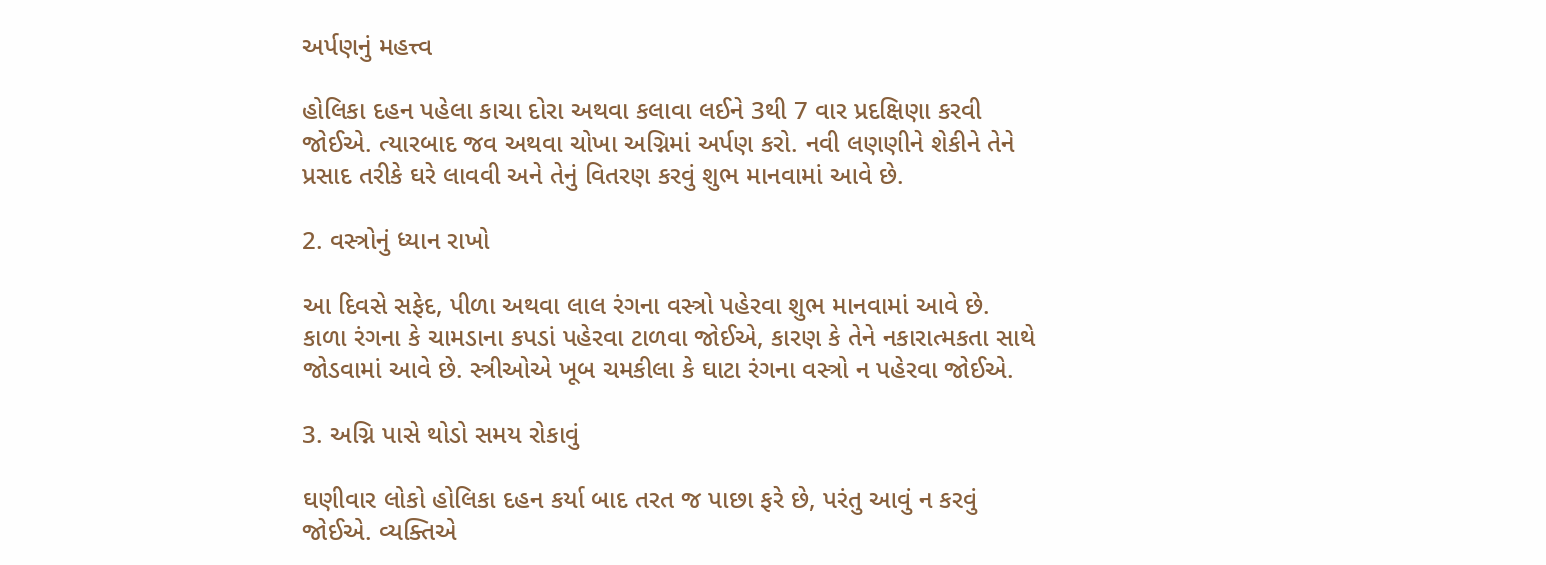અર્પણનું મહત્ત્વ

હોલિકા દહન પહેલા કાચા દોરા અથવા કલાવા લઈને 3થી 7 વાર પ્રદક્ષિણા કરવી જોઈએ. ત્યારબાદ જવ અથવા ચોખા અગ્નિમાં અર્પણ કરો. નવી લણણીને શેકીને તેને પ્રસાદ તરીકે ઘરે લાવવી અને તેનું વિતરણ કરવું શુભ માનવામાં આવે છે.

2. વસ્ત્રોનું ધ્યાન રાખો

આ દિવસે સફેદ, પીળા અથવા લાલ રંગના વસ્ત્રો પહેરવા શુભ માનવામાં આવે છે. કાળા રંગના કે ચામડાના કપડાં પહેરવા ટાળવા જોઈએ, કારણ કે તેને નકારાત્મકતા સાથે જોડવામાં આવે છે. સ્ત્રીઓએ ખૂબ ચમકીલા કે ઘાટા રંગના વસ્ત્રો ન પહેરવા જોઈએ.

3. અગ્નિ પાસે થોડો સમય રોકાવું

ઘણીવાર લોકો હોલિકા દહન કર્યા બાદ તરત જ પાછા ફરે છે, પરંતુ આવું ન કરવું જોઈએ. વ્યક્તિએ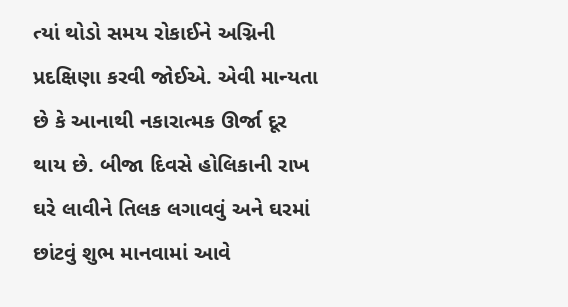ત્યાં થોડો સમય રોકાઈને અગ્નિની પ્રદક્ષિણા કરવી જોઈએ. એવી માન્યતા છે કે આનાથી નકારાત્મક ઊર્જા દૂર થાય છે. બીજા દિવસે હોલિકાની રાખ ઘરે લાવીને તિલક લગાવવું અને ઘરમાં છાંટવું શુભ માનવામાં આવે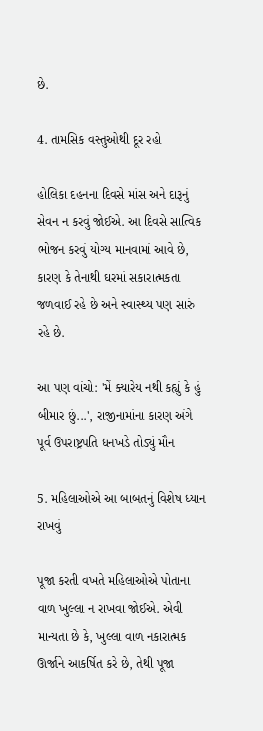છે.

4. તામસિક વસ્તુઓથી દૂર રહો

હોલિકા દહનના દિવસે માંસ અને દારૂનું સેવન ન કરવું જોઈએ. આ દિવસે સાત્વિક ભોજન કરવું યોગ્ય માનવામાં આવે છે, કારણ કે તેનાથી ઘરમાં સકારાત્મકતા જળવાઈ રહે છે અને સ્વાસ્થ્ય પણ સારું રહે છે.

આ પણ વાંચો: 'મેં ક્યારેય નથી કહ્યું કે હું બીમાર છું...', રાજીનામાંના કારણ અંગે પૂર્વ ઉપરાષ્ટ્રપતિ ધનખડે તોડ્યું મૌન

5. મહિલાઓએ આ બાબતનું વિશેષ ધ્યાન રાખવું

પૂજા કરતી વખતે મહિલાઓએ પોતાના વાળ ખુલ્લા ન રાખવા જોઈએ. એવી માન્યતા છે કે, ખુલ્લા વાળ નકારાત્મક ઊર્જાને આકર્ષિત કરે છે, તેથી પૂજા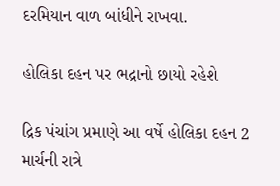દરમિયાન વાળ બાંધીને રાખવા.

હોલિકા દહન પર ભદ્રાનો છાયો રહેશે

દ્રિક પંચાંગ પ્રમાણે આ વર્ષે હોલિકા દહન 2 માર્ચની રાત્રે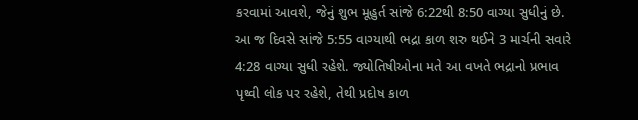કરવામાં આવશે, જેનું શુભ મૂહુર્ત સાંજે 6:22થી 8:50 વાગ્યા સુધીનું છે. આ જ દિવસે સાંજે 5:55 વાગ્યાથી ભદ્રા કાળ શરુ થઈને 3 માર્ચની સવારે 4:28 વાગ્યા સુધી રહેશે. જ્યોતિષીઓના મતે આ વખતે ભદ્રાનો પ્રભાવ પૃથ્વી લોક પર રહેશે, તેથી પ્રદોષ કાળ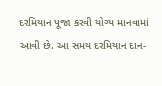દરમિયાન પૂજા કરવી યોગ્ય માનવામાં આવી છે. આ સમય દરમિયાન દાન-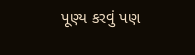પૂણ્ય કરવું પણ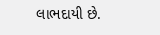લાભદાયી છે.